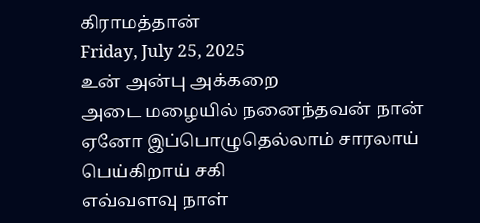கிராமத்தான்
Friday, July 25, 2025
உன் அன்பு அக்கறை
அடை மழையில் நனைந்தவன் நான்
ஏனோ இப்பொழுதெல்லாம் சாரலாய்
பெய்கிறாய் சகி
எவ்வளவு நாள்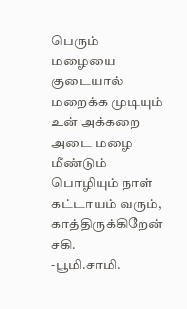பெரும் மழையை குடையால் மறைக்க முடியும்
உன் அக்கறை அடை மழை மீண்டும்
பொழியும் நாள்
கட்டாயம் வரும், காத்திருக்கிறேன் சகி.
-பூமி.சாமி.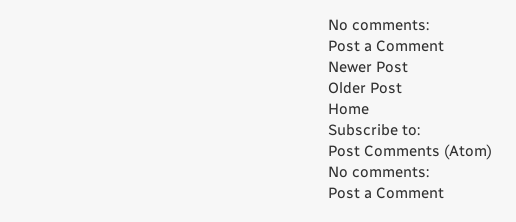No comments:
Post a Comment
Newer Post
Older Post
Home
Subscribe to:
Post Comments (Atom)
No comments:
Post a Comment